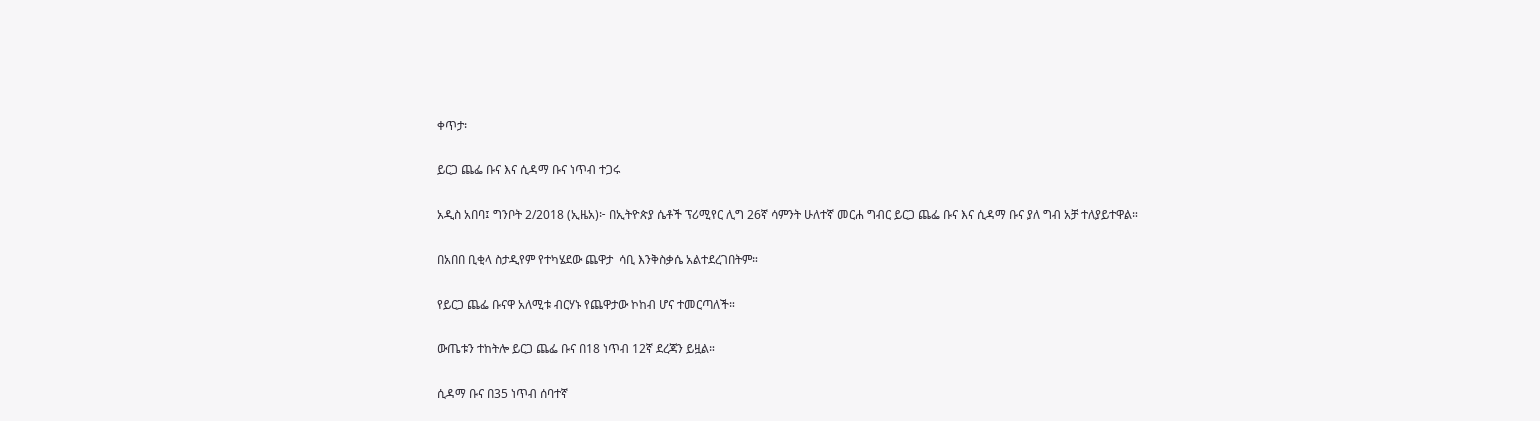ቀጥታ፡

ይርጋ ጨፌ ቡና እና ሲዳማ ቡና ነጥብ ተጋሩ

አዲስ አበባ፤ ግንቦት 2/2018 (ኢዜአ)፦ በኢትዮጵያ ሴቶች ፕሪሚየር ሊግ 26ኛ ሳምንት ሁለተኛ መርሐ ግብር ይርጋ ጨፌ ቡና እና ሲዳማ ቡና ያለ ግብ አቻ ተለያይተዋል።

በአበበ ቢቂላ ስታዲየም የተካሄደው ጨዋታ  ሳቢ እንቅስቃሴ አልተደረገበትም።

የይርጋ ጨፌ ቡናዋ አለሚቱ ብርሃኑ የጨዋታው ኮከብ ሆና ተመርጣለች።

ውጤቱን ተከትሎ ይርጋ ጨፌ ቡና በ18 ነጥብ 12ኛ ደረጃን ይዟል።

ሲዳማ ቡና በ35 ነጥብ ሰባተኛ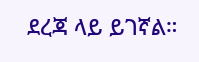ደረጃ ላይ ይገኛል።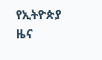የኢትዮጵያ ዜና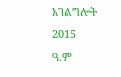አገልግሎት
2015
ዓ.ም